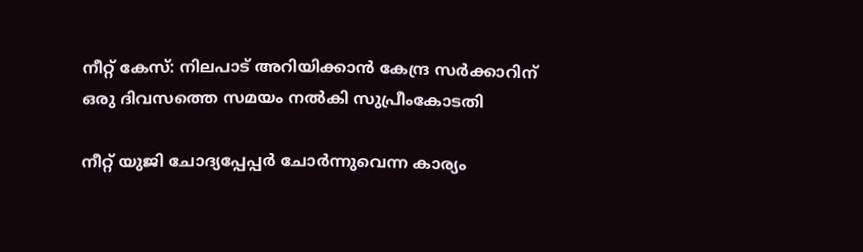നീറ്റ് കേസ്: നിലപാട് അറിയിക്കാൻ കേന്ദ്ര സര്‍ക്കാറിന് ഒരു ദിവസത്തെ സമയം നല്‍കി സുപ്രീംകോടതി

നീറ്റ് യുജി ചോദ്യപ്പേപ്പർ ചോർന്നുവെന്ന കാര്യം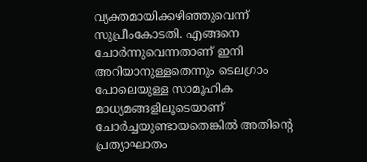വ്യക്തമായിക്കഴിഞ്ഞുവെന്ന് സുപ്രീംകോടതി. എങ്ങനെ ചോർന്നുവെന്നതാണ് ഇനി അറിയാനുള്ളതെന്നും ടെലഗ്രാം പോലെയുള്ള സാമൂഹിക മാധ്യമങ്ങളിലൂടെയാണ് ചോർച്ചയുണ്ടായതെങ്കില്‍ അതിന്റെ പ്രത്യാഘാതം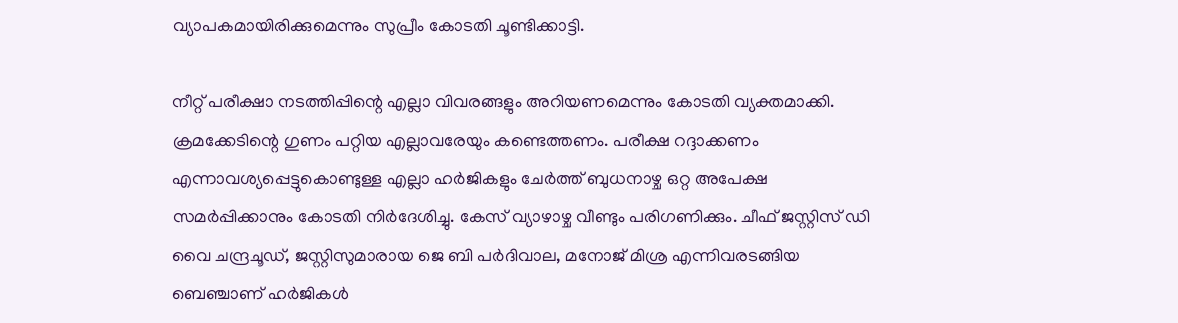വ്യാപകമായിരിക്കുമെന്നും സുപ്രീം കോടതി ചൂണ്ടിക്കാട്ടി.

നീറ്റ് പരീക്ഷാ നടത്തിപ്പിന്റെ എല്ലാ വിവരങ്ങളും അറിയണമെന്നും കോടതി വ്യക്തമാക്കി. ക്രമക്കേടിന്റെ ഗുണം പറ്റിയ എല്ലാവരേയും കണ്ടെത്തണം. പരീക്ഷ റദ്ദാക്കണം എന്നാവശ്യപ്പെട്ടുകൊണ്ടുള്ള എല്ലാ ഹര്‍ജികളും ചേര്‍ത്ത് ബുധനാഴ്ച ഒറ്റ അപേക്ഷ സമര്‍പ്പിക്കാനും കോടതി നിര്‍ദേശിച്ചു. കേസ് വ്യാഴാഴ്ച വീണ്ടും പരിഗണിക്കും. ചീഫ് ജസ്റ്റിസ് ഡി വൈ ചന്ദ്രചൂഡ്, ജസ്റ്റിസുമാരായ ജെ ബി പർദിവാല, മനോജ് മിശ്ര എന്നിവരടങ്ങിയ ബെഞ്ചാണ് ഹര്‍ജികള്‍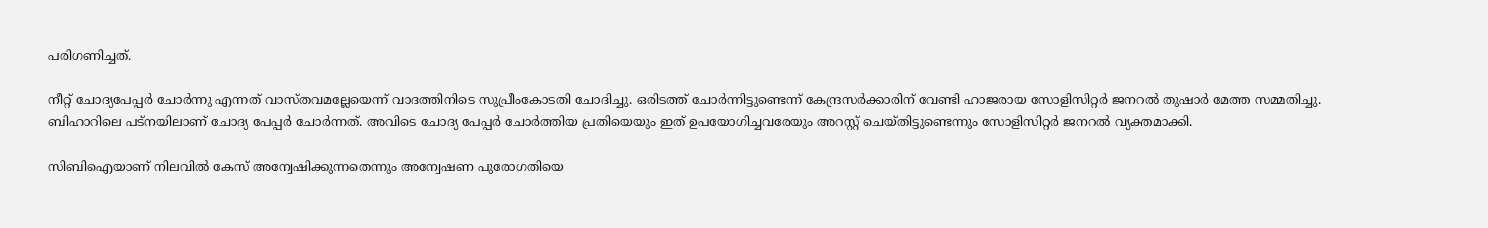പരിഗണിച്ചത്.

നീറ്റ് ചോദ്യപേപ്പര്‍ ചോര്‍ന്നു എന്നത് വാസ്തവമല്ലേയെന്ന് വാദത്തിനിടെ സുപ്രീംകോടതി ചോദിച്ചു. ഒരിടത്ത് ചോര്‍ന്നിട്ടുണ്ടെന്ന് കേന്ദ്രസര്‍ക്കാരിന് വേണ്ടി ഹാജരായ സോളിസിറ്റര്‍ ജനറല്‍ തുഷാര്‍ മേത്ത സമ്മതിച്ചു. ബിഹാറിലെ പട്‌നയിലാണ് ചോദ്യ പേപ്പര്‍ ചോര്‍ന്നത്. അവിടെ ചോദ്യ പേപ്പര്‍ ചോര്‍ത്തിയ പ്രതിയെയും ഇത് ഉപയോഗിച്ചവരേയും അറസ്റ്റ് ചെയ്തിട്ടുണ്ടെന്നും സോളിസിറ്റര്‍ ജനറല്‍ വ്യക്തമാക്കി.

സിബിഐയാണ് നിലവില്‍ കേസ് അന്വേഷിക്കുന്നതെന്നും അന്വേഷണ പുരോഗതിയെ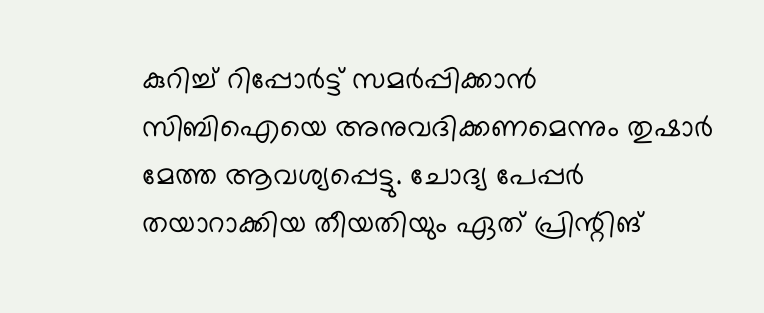കുറിച്ച്‌ റിപ്പോര്‍ട്ട് സമര്‍പ്പിക്കാന്‍ സിബിഐയെ അനുവദിക്കണമെന്നും തുഷാര്‍ മേത്ത ആവശ്യപ്പെട്ടു. ചോദ്യ പേപ്പര്‍ തയാറാക്കിയ തീയതിയും ഏത് പ്രിന്റിങ്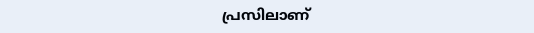പ്രസിലാണ്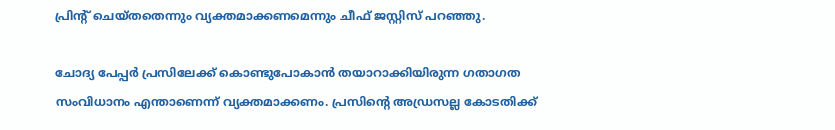പ്രിന്റ് ചെയ്തതെന്നും വ്യക്തമാക്കണമെന്നും ചീഫ് ജസ്റ്റിസ് പറഞ്ഞു.

ചോദ്യ പേപ്പര്‍ പ്രസിലേക്ക് കൊണ്ടുപോകാന്‍ തയാറാക്കിയിരുന്ന ഗതാഗത സംവിധാനം എന്താണെന്ന് വ്യക്തമാക്കണം. പ്രസിന്റെ അഡ്രസല്ല കോടതിക്ക്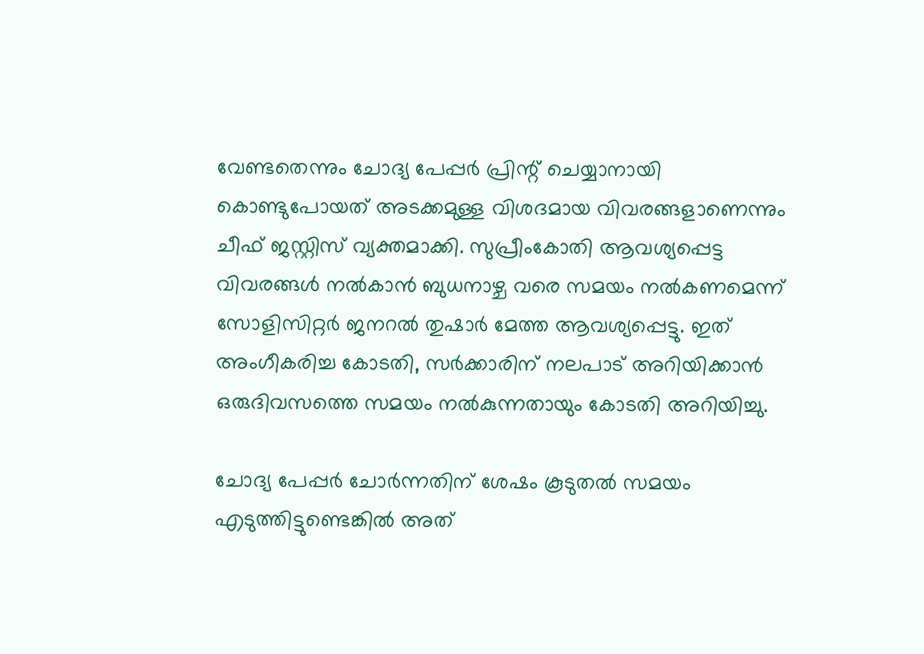വേണ്ടതെന്നും ചോദ്യ പേപ്പര്‍ പ്രിന്റ് ചെയ്യാനായി കൊണ്ടുപോയത് അടക്കമുള്ള വിശദമായ വിവരങ്ങളാണെന്നും ചീഫ് ജസ്റ്റിസ് വ്യക്തമാക്കി. സുപ്രീംകോതി ആവശ്യപ്പെട്ട വിവരങ്ങള്‍ നല്‍കാന്‍ ബുധനാഴ്ച വരെ സമയം നല്‍കണമെന്ന് സോളിസിറ്റര്‍ ജനറല്‍ തുഷാര്‍ മേത്ത ആവശ്യപ്പെട്ടു. ഇത് അംഗീകരിച്ച കോടതി, സര്‍ക്കാരിന് നലപാട് അറിയിക്കാന്‍ ഒരുദിവസത്തെ സമയം നല്‍കുന്നതായും കോടതി അറിയിച്ചു.

ചോദ്യ പേപ്പര്‍ ചോര്‍ന്നതിന് ശേഷം കൂടുതല്‍ സമയം എടുത്തിട്ടുണ്ടെങ്കില്‍ അത്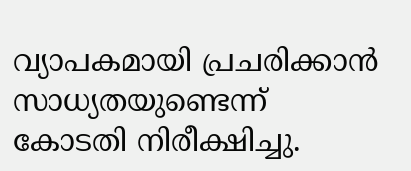വ്യാപകമായി പ്രചരിക്കാന്‍ സാധ്യതയുണ്ടെന്ന് കോടതി നിരീക്ഷിച്ചു.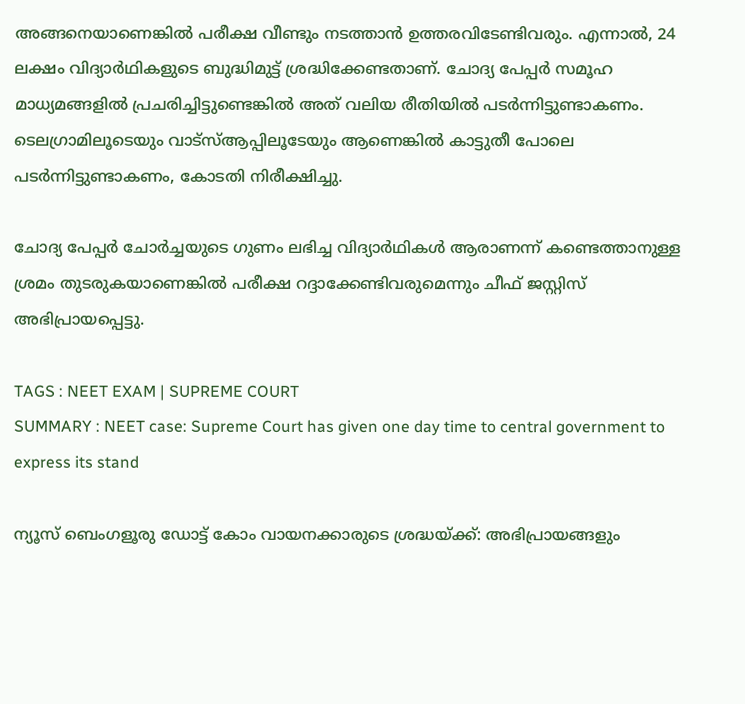അങ്ങനെയാണെങ്കില്‍ പരീക്ഷ വീണ്ടും നടത്താന്‍ ഉത്തരവിടേണ്ടിവരും. എന്നാല്‍, 24 ലക്ഷം വിദ്യാര്‍ഥികളുടെ ബുദ്ധിമുട്ട് ശ്രദ്ധിക്കേണ്ടതാണ്. ചോദ്യ പേപ്പര്‍ സമൂഹ മാധ്യമങ്ങളില്‍ പ്രചരിച്ചിട്ടുണ്ടെങ്കില്‍ അത് വലിയ രീതിയില്‍ പടര്‍ന്നിട്ടുണ്ടാകണം. ടെലഗ്രാമിലൂടെയും വാട്‌സ്‌ആപ്പിലൂടേയും ആണെങ്കില്‍ കാട്ടുതീ പോലെ പടര്‍ന്നിട്ടുണ്ടാകണം, കോടതി നിരീക്ഷിച്ചു.

ചോദ്യ പേപ്പര്‍ ചോര്‍ച്ചയുടെ ഗുണം ലഭിച്ച വിദ്യാര്‍ഥികള്‍ ആരാണന്ന് കണ്ടെത്താനുള്ള ശ്രമം തുടരുകയാണെങ്കില്‍ പരീക്ഷ റദ്ദാക്കേണ്ടിവരുമെന്നും ചീഫ് ജസ്റ്റിസ് അഭിപ്രായപ്പെട്ടു.

TAGS : NEET EXAM | SUPREME COURT
SUMMARY : NEET case: Supreme Court has given one day time to central government to express its stand

ന്യൂസ് ബെംഗളൂരു ഡോട്ട് കോം വായനക്കാരുടെ ശ്രദ്ധയ്ക്ക്: അഭിപ്രായങ്ങളും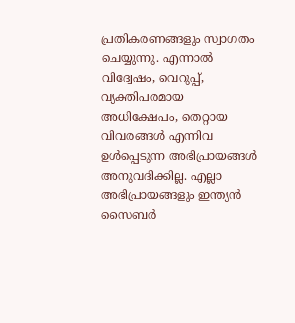പ്രതികരണങ്ങളും സ്വാഗതം ചെയ്യുന്നു. എന്നാൽ വിദ്വേഷം, വെറുപ്പ്, വ്യക്തിപരമായ അധിക്ഷേപം, തെറ്റായ വിവരങ്ങൾ എന്നിവ ഉൾപ്പെടുന്ന അഭിപ്രായങ്ങൾ അനുവദിക്കില്ല. എല്ലാ അഭിപ്രായങ്ങളും ഇന്ത്യൻ സൈബർ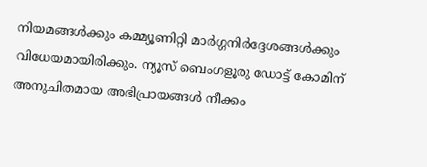നിയമങ്ങൾക്കും കമ്മ്യൂണിറ്റി മാർഗ്ഗനിർദ്ദേശങ്ങൾക്കും വിധേയമായിരിക്കും. ന്യൂസ് ബെംഗളൂരു ഡോട്ട് കോമിന് അനുചിതമായ അഭിപ്രായങ്ങൾ നീക്കം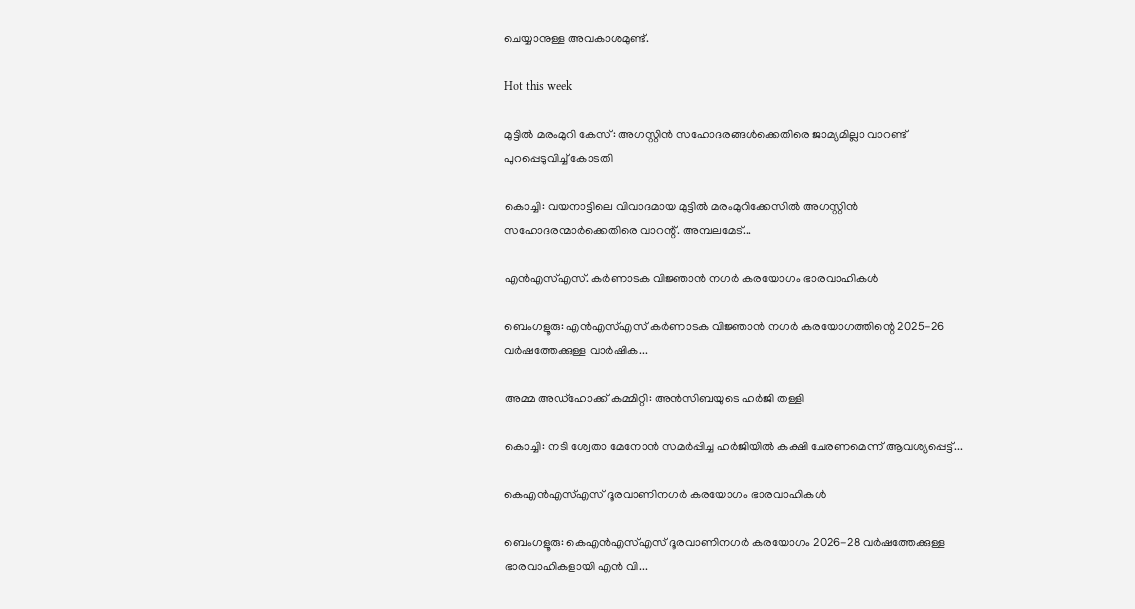ചെയ്യാനുള്ള അവകാശമുണ്ട്.

Hot this week

മുട്ടിൽ മരംമുറി കേസ്: അഗസ്റ്റിൻ സഹോദരങ്ങൾക്കെതിരെ ജാമ്യമില്ലാ വാറണ്ട് പുറപ്പെടുവിച്ച് കോടതി

കൊച്ചി: വയനാട്ടിലെ വിവാദമായ മുട്ടില്‍ മരംമുറിക്കേസില്‍ അഗസ്റ്റിൻ സഹോദരന്മാർക്കെതിരെ വാറന്റ്. അമ്പലമേട്...

എൻഎസ്എസ്. കർണാടക വിജ്ഞാൻ നഗർ കരയോഗം ഭാരവാഹികള്‍

ബെംഗളൂരു: എൻഎസ്എസ് കർണാടക വിജ്ഞാൻ നഗർ കരയോഗത്തിന്റെ 2025-26 വർഷത്തേക്കുള്ള വാർഷിക...

അമ്മ അഡ്ഹോക്ക് കമ്മിറ്റി: അൻസിബയുടെ ഹര്‍ജി തള്ളി

കൊച്ചി: നടി ശ്വേതാ മേനോൻ സമർപ്പിച്ച ഹർജിയില്‍ കക്ഷി ചേരണമെന്ന് ആവശ്യപ്പെട്ട്...

കെഎൻഎസ്എസ് ദൂരവാണിനഗർ കരയോഗം ഭാരവാഹികള്‍

ബെംഗളൂരു: കെഎൻഎസ്എസ് ദൂരവാണിനഗർ കരയോഗം 2026-28 വർഷത്തേക്കുള്ള ഭാരവാഹികളായി എൻ വി...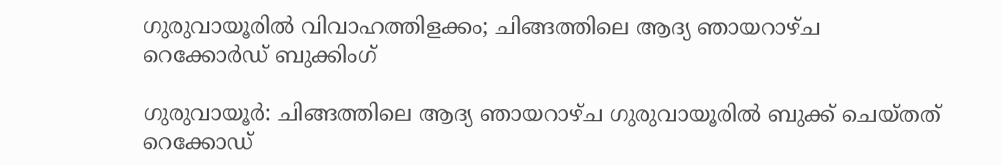ഗുരുവായൂരില്‍ വിവാഹത്തിളക്കം; ചിങ്ങത്തിലെ ആദ്യ ഞായറാഴ്ച റെക്കോര്‍ഡ് ബുക്കിംഗ്

ഗുരുവായൂർ: ചിങ്ങത്തിലെ ആദ്യ ഞായറാഴ്ച ഗുരുവായൂരില്‍ ബുക്ക് ചെയ്തത് റെക്കോഡ്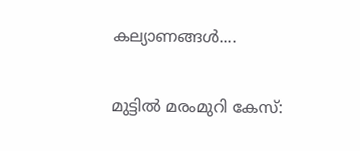കല്യാണങ്ങള്‍....

മുട്ടിൽ മരംമുറി കേസ്: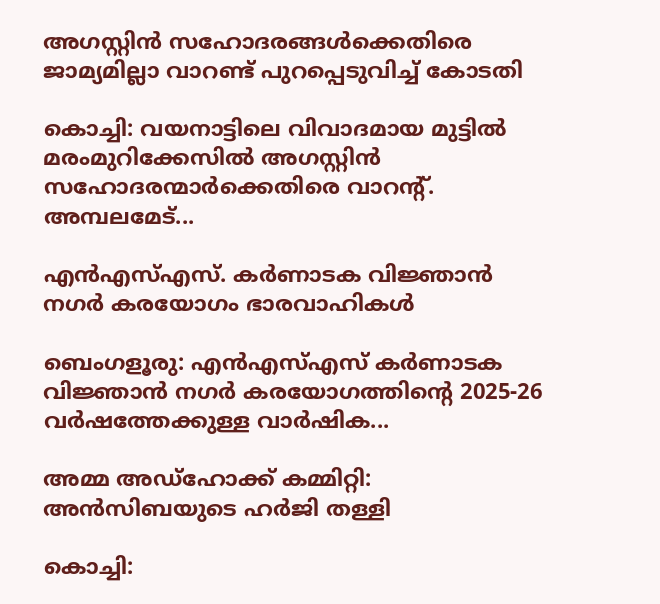അഗസ്റ്റിൻ സഹോദരങ്ങൾക്കെതിരെ ജാമ്യമില്ലാ വാറണ്ട് പുറപ്പെടുവിച്ച് കോടതി

കൊച്ചി: വയനാട്ടിലെ വിവാദമായ മുട്ടില്‍ മരംമുറിക്കേസില്‍ അഗസ്റ്റിൻ സഹോദരന്മാർക്കെതിരെ വാറന്റ്. അമ്പലമേട്...

എൻഎസ്എസ്. കർണാടക വിജ്ഞാൻ നഗർ കരയോഗം ഭാരവാഹികള്‍

ബെംഗളൂരു: എൻഎസ്എസ് കർണാടക വിജ്ഞാൻ നഗർ കരയോഗത്തിന്റെ 2025-26 വർഷത്തേക്കുള്ള വാർഷിക...

അമ്മ അഡ്ഹോക്ക് കമ്മിറ്റി: അൻസിബയുടെ ഹര്‍ജി തള്ളി

കൊച്ചി: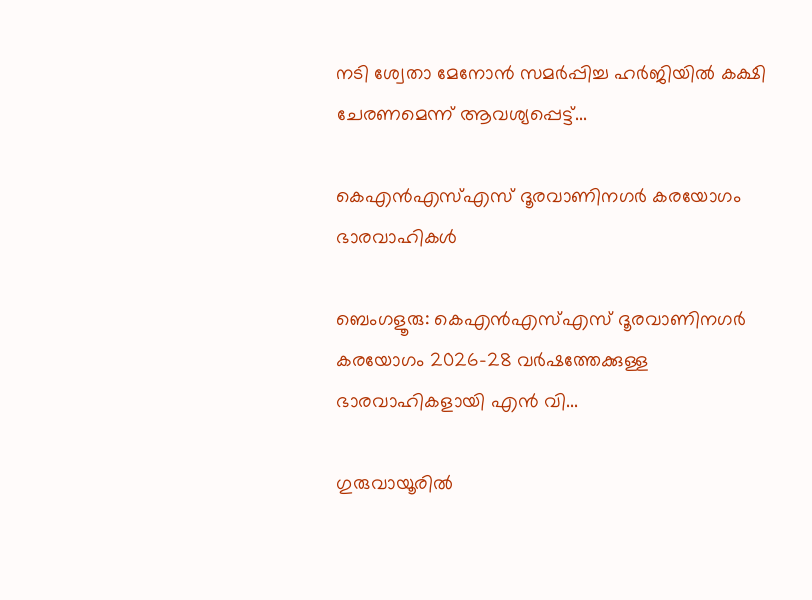നടി ശ്വേതാ മേനോൻ സമർപ്പിച്ച ഹർജിയില്‍ കക്ഷി ചേരണമെന്ന് ആവശ്യപ്പെട്ട്...

കെഎൻഎസ്എസ് ദൂരവാണിനഗർ കരയോഗം ഭാരവാഹികള്‍

ബെംഗളൂരു: കെഎൻഎസ്എസ് ദൂരവാണിനഗർ കരയോഗം 2026-28 വർഷത്തേക്കുള്ള ഭാരവാഹികളായി എൻ വി...

ഗുരുവായൂരില്‍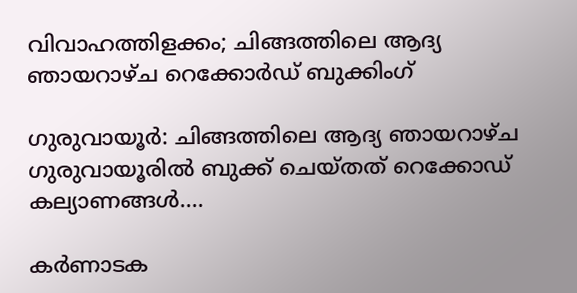വിവാഹത്തിളക്കം; ചിങ്ങത്തിലെ ആദ്യ ഞായറാഴ്ച റെക്കോര്‍ഡ് ബുക്കിംഗ്

ഗുരുവായൂർ: ചിങ്ങത്തിലെ ആദ്യ ഞായറാഴ്ച ഗുരുവായൂരില്‍ ബുക്ക് ചെയ്തത് റെക്കോഡ് കല്യാണങ്ങള്‍....

കർണാടക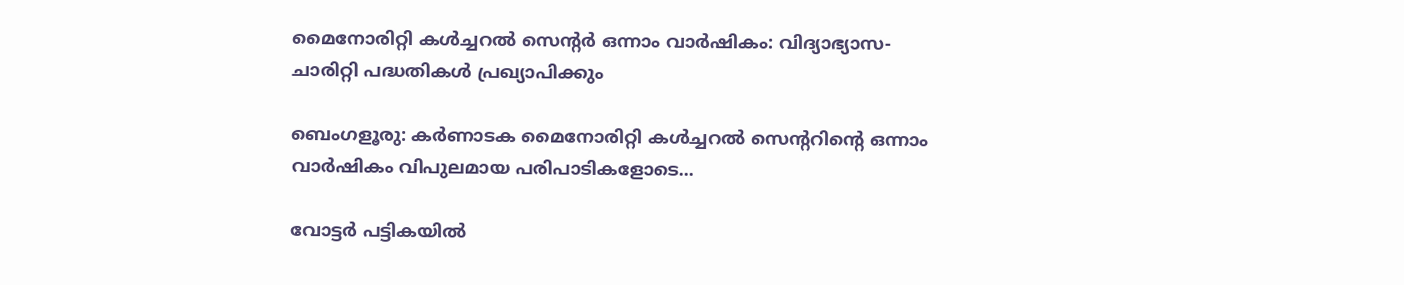മൈനോരിറ്റി കൾച്ചറൽ സെന്റര്‍ ഒന്നാം വാർഷികം: വിദ്യാഭ്യാസ-ചാരിറ്റി പദ്ധതികൾ പ്രഖ്യാപിക്കും

ബെംഗളൂരു: കര്‍ണാടക മൈനോരിറ്റി കള്‍ച്ചറല്‍ സെന്ററിന്റെ ഒന്നാം വാര്‍ഷികം വിപുലമായ പരിപാടികളോടെ...

വോട്ടർ പട്ടികയിൽ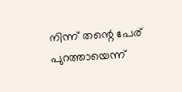നിന്ന് തന്റെ പേര് പുറത്തായെന്ന്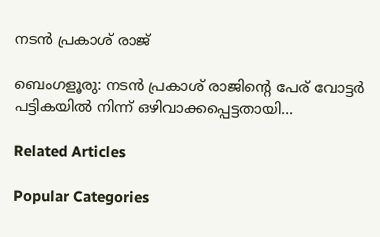നടന്‍ പ്രകാശ് രാജ്

ബെംഗളൂരു: നടൻ പ്രകാശ് രാജിന്റെ പേര് വോട്ടർ പട്ടികയിൽ നിന്ന് ഒഴിവാക്കപ്പെട്ടതായി...

Related Articles

Popular Categories